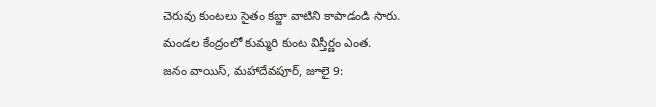చెరువు కుంటలు సైతం కబ్జా వాటిని కాపాడండి సారు.
మండల కేంద్రంలో కుమ్మరి కుంట విస్తీర్ణం ఎంత.
జనం వాయిస్, మహాదేవపూర్, జూలై 9: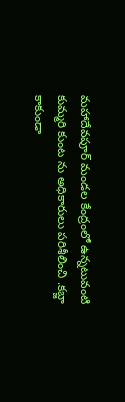మహాదేవపూర్ మండల కేంద్రంలో ఉన్నటువంటి కుమ్మరి కుంట ను అధికారులు పరిశీలించి .కబ్జా కాకుండా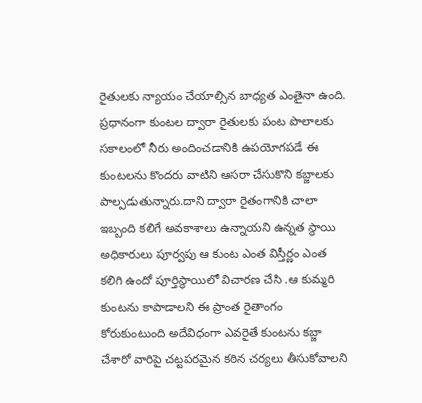రైతులకు న్యాయం చేయాల్సిన బాధ్యత ఎంతైనా ఉంది. ప్రధానంగా కుంటల ద్వారా రైతులకు పంట పొలాలకు సకాలంలో నీరు అందించడానికి ఉపయోగపడే ఈ కుంటలను కొందరు వాటిని ఆసరా చేసుకొని కబ్జాలకు పాల్పడుతున్నారు.దాని ద్వారా రైతంగానికి చాలా ఇబ్బంది కలిగే అవకాశాలు ఉన్నాయని ఉన్నత స్థాయి అధికారులు పూర్వపు ఆ కుంట ఎంత విస్తీర్ణం ఎంత కలిగి ఉందో పూర్తిస్థాయిలో విచారణ చేసి .ఆ కుమ్మరి కుంటను కాపాడాలని ఈ ప్రాంత రైతాంగం కోరుకుంటుంది అదేవిధంగా ఎవరైతే కుంటను కబ్జా చేశారో వారిపై చట్టపరమైన కఠిన చర్యలు తీసుకోవాలని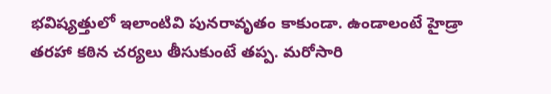భవిష్యత్తులో ఇలాంటివి పునరావృతం కాకుండా. ఉండాలంటే హైడ్రా తరహా కఠిన చర్యలు తీసుకుంటే తప్ప. మరోసారి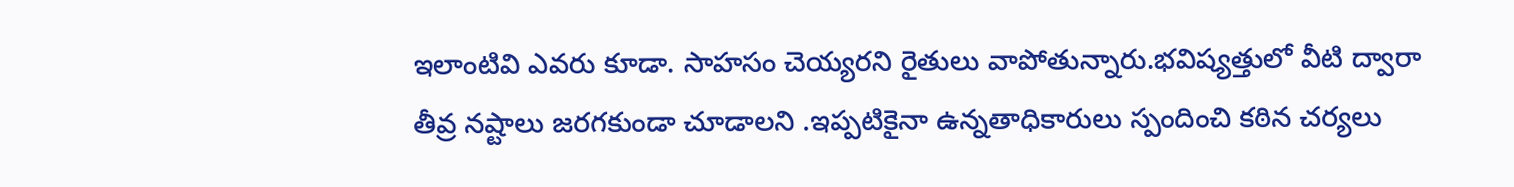ఇలాంటివి ఎవరు కూడా. సాహసం చెయ్యరని రైతులు వాపోతున్నారు.భవిష్యత్తులో వీటి ద్వారా తీవ్ర నష్టాలు జరగకుండా చూడాలని .ఇప్పటికైనా ఉన్నతాధికారులు స్పందించి కఠిన చర్యలు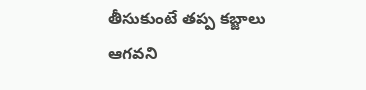తీసుకుంటే తప్ప కబ్జాలు ఆగవని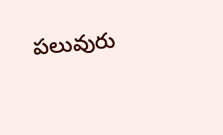పలువురు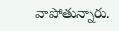వాపోతున్నారు.